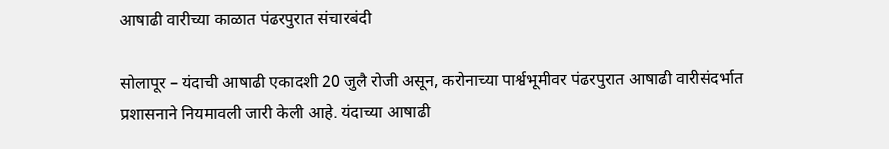आषाढी वारीच्या काळात पंढरपुरात संचारबंदी

सोलापूर – यंदाची आषाढी एकादशी 20 जुलै रोजी असून, करोनाच्या पार्श्वभूमीवर पंढरपुरात आषाढी वारीसंदर्भात प्रशासनाने नियमावली जारी केली आहे. यंदाच्या आषाढी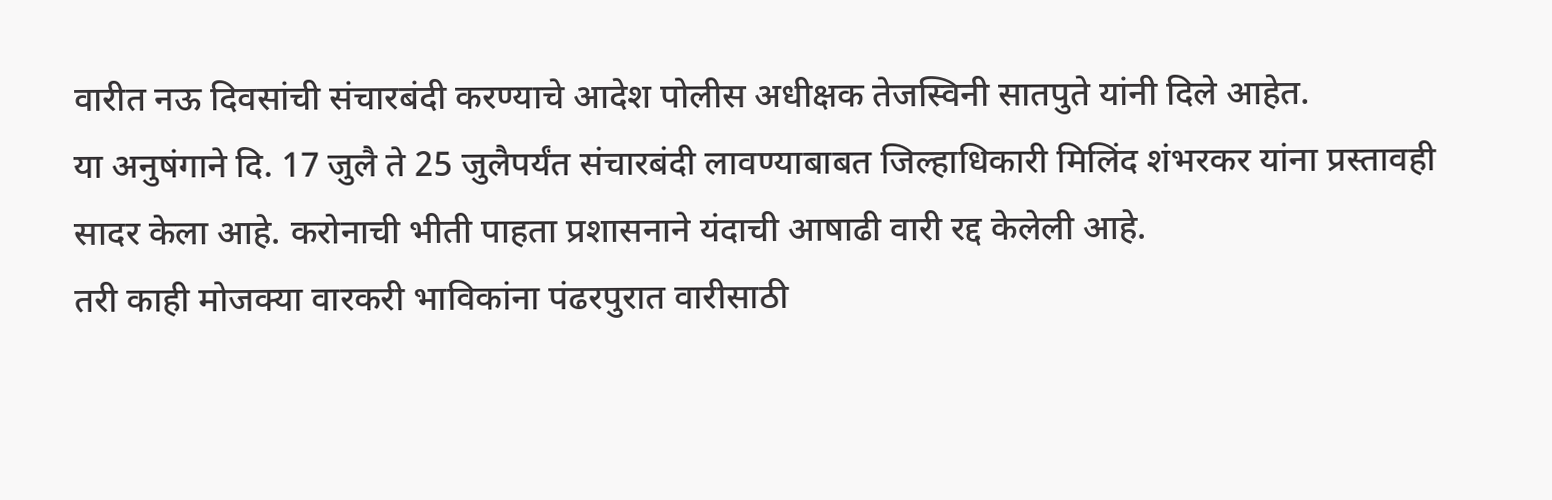वारीत नऊ दिवसांची संचारबंदी करण्याचे आदेश पोलीस अधीक्षक तेजस्विनी सातपुते यांनी दिले आहेत.
या अनुषंगाने दि. 17 जुलै ते 25 जुलैपर्यंत संचारबंदी लावण्याबाबत जिल्हाधिकारी मिलिंद शंभरकर यांना प्रस्तावही सादर केला आहे. करोनाची भीती पाहता प्रशासनाने यंदाची आषाढी वारी रद्द केलेली आहे.
तरी काही मोजक्या वारकरी भाविकांना पंढरपुरात वारीसाठी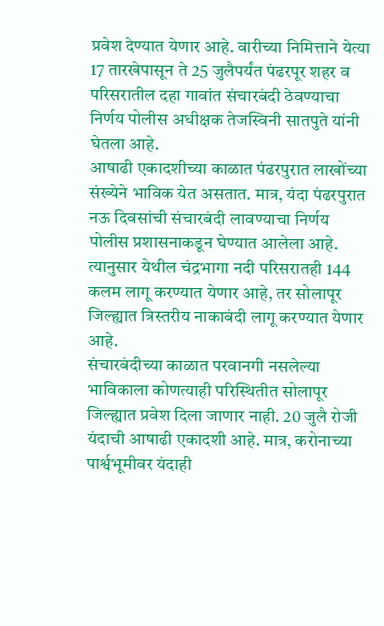प्रवेश देण्यात येणार आहे. वारीच्या निमित्ताने येत्या 17 तारखेपासून ते 25 जुलैपर्यंत पंढरपूर शहर व परिसरातील दहा गावांत संचारबंदी ठेवण्याचा निर्णय पोलीस अधीक्षक तेजस्विनी सातपुते यांनी घेतला आहे.
आषाढी एकादशीच्या काळात पंढरपुरात लाखोंच्या संख्येने भाविक येत असतात. मात्र, यंदा पंढरपुरात नऊ दिवसांची संचारबंदी लावण्याचा निर्णय पोलीस प्रशासनाकडून घेण्यात आलेला आहे. त्यानुसार येथील चंद्रभागा नदी परिसरातही 144 कलम लागू करण्यात येणार आहे, तर सोलापूर जिल्ह्यात त्रिस्तरीय नाकाबंदी लागू करण्यात येणार आहे.
संचारबंदीच्या काळात परवानगी नसलेल्या भाविकाला कोणत्याही परिस्थितीत सोलापूर जिल्ह्यात प्रवेश दिला जाणार नाही. 20 जुलै रोजी यंदाची आषाढी एकादशी आहे. मात्र, करोनाच्या पार्श्वभूमीवर यंदाही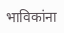भाविकांना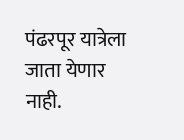पंढरपूर यात्रेला जाता येणार नाही.